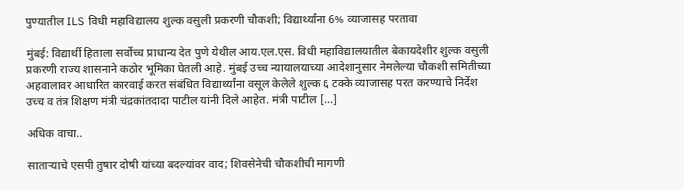पुण्यातील ILS विधी महाविद्यालय शुल्क वसुली प्रकरणी चौकशी; विद्यार्थ्यांना 6% व्याजासह परतावा

मुंबई: विद्यार्थी हिताला सर्वोच्च प्राधान्य देत पुणे येथील आय.एल.एस. विधी महाविद्यालयातील बेकायदेशीर शुल्क वसुली प्रकरणी राज्य शासनाने कठोर भूमिका घेतली आहे. मुंबई उच्च न्यायालयाच्या आदेशानुसार नेमलेल्या चौकशी समितीच्या अहवालावर आधारित कारवाई करत संबंधित विद्यार्थ्यांना वसूल केलेले शुल्क ६ टक्के व्याजासह परत करण्याचे निर्देश उच्च व तंत्र शिक्षण मंत्री चंद्रकांतदादा पाटील यांनी दिले आहेत. मंत्री पाटील […]

अधिक वाचा..

साताऱ्याचे एसपी तुषार दोषी यांच्या बदल्यांवर वाद; शिवसेनेची चौकशीची मागणी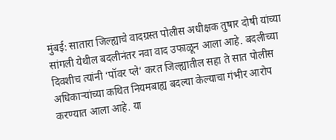मुंबई: सातारा जिल्ह्याचे वादग्रस्त पोलीस अधीक्षक तुषार दोषी यांच्या सांगली येथील बदलीनंतर नवा वाद उफाळून आला आहे. बदलीच्या दिवशीच त्यांनी ‘पॉवर प्ले’ करत जिल्ह्यातील सहा ते सात पोलीस अधिकाऱ्यांच्या कथित नियमबाह्य बदल्या केल्याचा गंभीर आरोप करण्यात आला आहे. या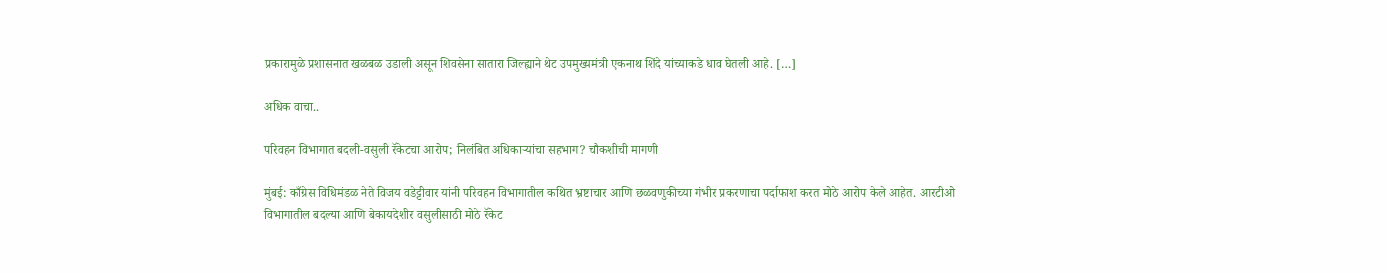प्रकारामुळे प्रशासनात खळबळ उडाली असून शिवसेना सातारा जिल्ह्याने थेट उपमुख्यमंत्री एकनाथ शिंदे यांच्याकडे धाव घेतली आहे. […]

अधिक वाचा..

परिवहन विभागात बदली-वसुली रॅकेटचा आरोप; निलंबित अधिकाऱ्यांचा सहभाग? चौकशीची मागणी

मुंबई: काँग्रेस विधिमंडळ नेते विजय वडेट्टीवार यांनी परिवहन विभागातील कथित भ्रष्टाचार आणि छळवणुकीच्या गंभीर प्रकरणाचा पर्दाफाश करत मोठे आरोप केले आहेत. आरटीओ विभागातील बदल्या आणि बेकायदेशीर वसुलीसाठी मोठे रॅकेट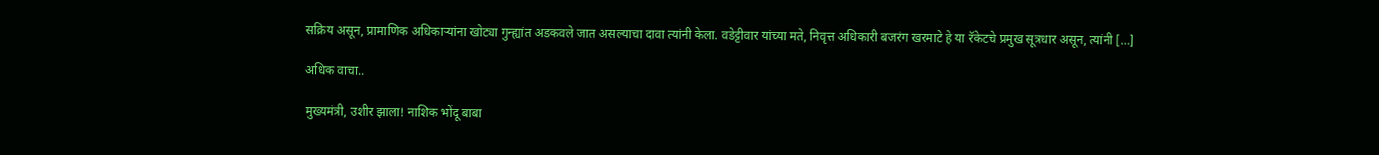सक्रिय असून, प्रामाणिक अधिकाऱ्यांना खोट्या गुन्ह्यांत अडकवले जात असल्याचा दावा त्यांनी केला. वडेट्टीवार यांच्या मते, निवृत्त अधिकारी बजरंग खरमाटे हे या रॅकेटचे प्रमुख सूत्रधार असून, त्यांनी […]

अधिक वाचा..

मुख्यमंत्री, उशीर झाला! नाशिक भोंदू बाबा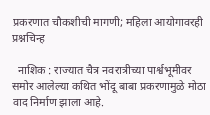प्रकरणात चौकशीची मागणी; महिला आयोगावरही प्रश्नचिन्ह

  नाशिक : राज्यात चैत्र नवरात्रीच्या पार्श्वभूमीवर समोर आलेल्या कथित भोंदू बाबा प्रकरणामुळे मोठा वाद निर्माण झाला आहे.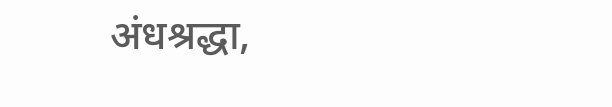अंधश्रद्धा,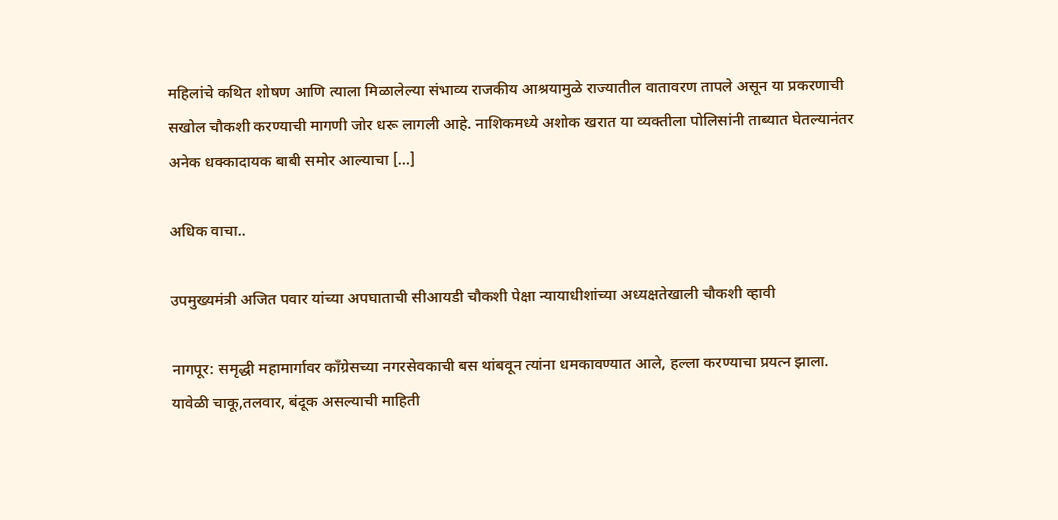महिलांचे कथित शोषण आणि त्याला मिळालेल्या संभाव्य राजकीय आश्रयामुळे राज्यातील वातावरण तापले असून या प्रकरणाची सखोल चौकशी करण्याची मागणी जोर धरू लागली आहे. नाशिकमध्ये अशोक खरात या व्यक्तीला पोलिसांनी ताब्यात घेतल्यानंतर अनेक धक्कादायक बाबी समोर आल्याचा […]

अधिक वाचा..

उपमुख्यमंत्री अजित पवार यांच्या अपघाताची सीआयडी चौकशी पेक्षा न्यायाधीशांच्या अध्यक्षतेखाली चौकशी व्हावी

नागपूर: समृद्धी महामार्गावर काँग्रेसच्या नगरसेवकाची बस थांबवून त्यांना धमकावण्यात आले, हल्ला करण्याचा प्रयत्न झाला. यावेळी चाकू,तलवार, बंदूक असल्याची माहिती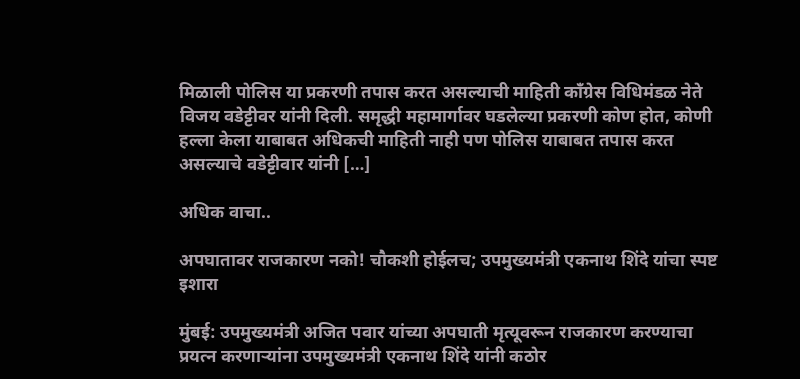मिळाली पोलिस या प्रकरणी तपास करत असल्याची माहिती काँग्रेस विधिमंडळ नेते विजय वडेट्टीवर यांनी दिली. समृद्धी महामार्गावर घडलेल्या प्रकरणी कोण होत, कोणी हल्ला केला याबाबत अधिकची माहिती नाही पण पोलिस याबाबत तपास करत असल्याचे वडेट्टीवार यांनी […]

अधिक वाचा..

अपघातावर राजकारण नको! चौकशी होईलच; उपमुख्यमंत्री एकनाथ शिंदे यांचा स्पष्ट इशारा

मुंबई: उपमुख्यमंत्री अजित पवार यांच्या अपघाती मृत्यूवरून राजकारण करण्याचा प्रयत्न करणाऱ्यांना उपमुख्यमंत्री एकनाथ शिंदे यांनी कठोर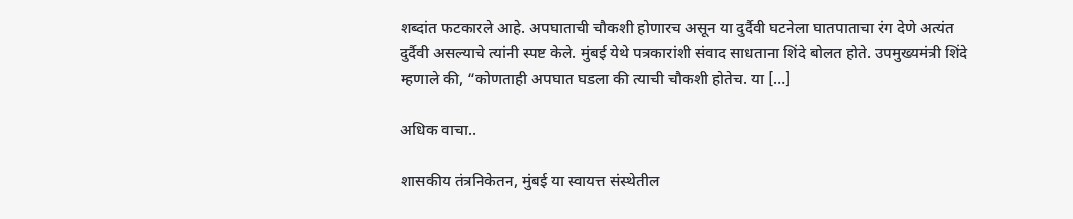शब्दांत फटकारले आहे. अपघाताची चौकशी होणारच असून या दुर्दैवी घटनेला घातपाताचा रंग देणे अत्यंत दुर्दैवी असल्याचे त्यांनी स्पष्ट केले. मुंबई येथे पत्रकारांशी संवाद साधताना शिंदे बोलत होते. उपमुख्यमंत्री शिंदे म्हणाले की, “कोणताही अपघात घडला की त्याची चौकशी होतेच. या […]

अधिक वाचा..

शासकीय तंत्रनिकेतन, मुंबई या स्वायत्त संस्थेतील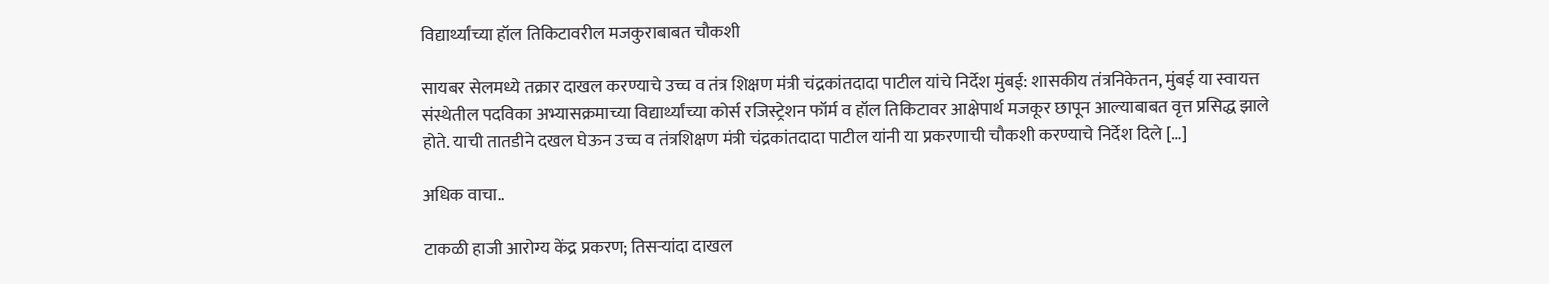विद्यार्थ्यांच्या हॉल तिकिटावरील मजकुराबाबत चौकशी

सायबर सेलमध्ये तक्रार दाखल करण्याचे उच्च व तंत्र शिक्षण मंत्री चंद्रकांतदादा पाटील यांचे निर्देश मुंबई: शासकीय तंत्रनिकेतन, मुंबई या स्वायत्त संस्थेतील पदविका अभ्यासक्रमाच्या विद्यार्थ्यांच्या कोर्स रजिस्ट्रेशन फॉर्म व हॉल तिकिटावर आक्षेपार्थ मजकूर छापून आल्याबाबत वृत्त प्रसिद्ध झाले होते. याची तातडीने दखल घेऊन उच्च व तंत्रशिक्षण मंत्री चंद्रकांतदादा पाटील यांनी या प्रकरणाची चौकशी करण्याचे निर्देश दिले […]

अधिक वाचा..

टाकळी हाजी आरोग्य केंद्र प्रकरण; तिसऱ्यांदा दाखल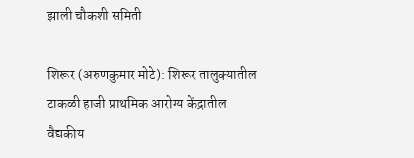झाली चौकशी समिती

शिरूर (अरुणकुमार मोटे): शिरूर तालुक्यातील टाकळी हाजी प्राथमिक आरोग्य केंद्रातील वैद्यकीय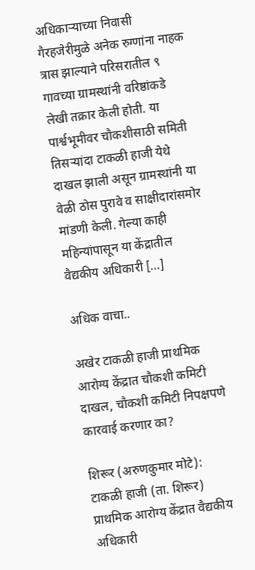अधिकाऱ्याच्या निवासी गैरहजेरीमुळे अनेक रुग्णांना नाहक त्रास झाल्याने परिसरातील ९ गावच्या ग्रामस्थांनी वरिष्ठांकडे लेखी तक्रार केली होती. या पार्श्वभूमीवर चौकशीसाठी समिती तिसऱ्यांदा टाकळी हाजी येथे दाखल झाली असून ग्रामस्थांनी या वेळी ठोस पुरावे व साक्षीदारांसमोर मांडणी केली. गेल्या काही महिन्यांपासून या केंद्रातील वैद्यकीय अधिकारी […]

अधिक वाचा..

अखेर टाकळी हाजी प्राथमिक आरोग्य केंद्रात चौकशी कमिटी दाखल, चौकशी कमिटी निपक्षपणे कारवाई करणार का?

शिरूर (अरुणकुमार मोटे): टाकळी हाजी (ता. शिरूर) प्राथमिक आरोग्य केंद्रात वैद्यकीय अधिकारी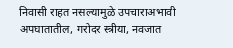निवासी राहत नसल्यामुळे उपचाराअभावी अपघातातील, गरोदर स्त्रीया, नवजात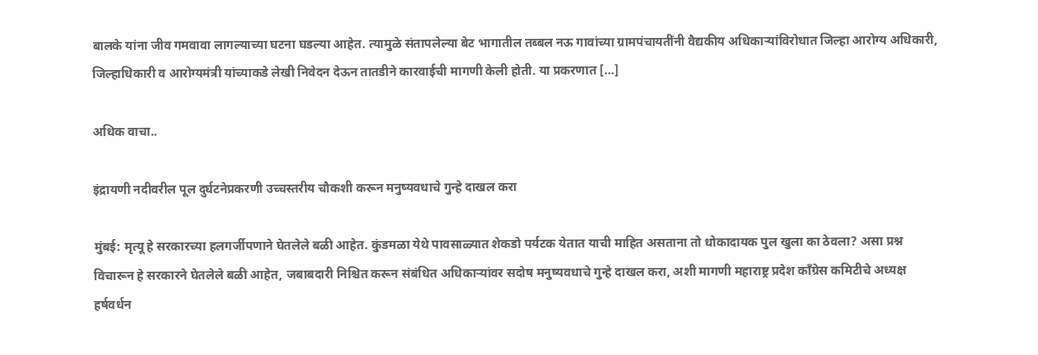बालके यांना जीव गमवावा लागल्याच्या घटना घडल्या आहेत. त्यामुळे संतापलेल्या बेट भागातील तब्बल नऊ गावांच्या ग्रामपंचायतींनी वैद्यकीय अधिकाऱ्यांविरोधात जिल्हा आरोग्य अधिकारी, जिल्हाधिकारी व आरोग्यमंत्री यांच्याकडे लेखी निवेदन देऊन तातडीने कारवाईची मागणी केली होती. या प्रकरणात […]

अधिक वाचा..

इंद्रायणी नदीवरील पूल दुर्घटनेप्रकरणी उच्चस्तरीय चौकशी करून मनुष्यवधाचे गुन्हे दाखल करा

मुंबई: मृत्यू हे सरकारच्या हलगर्जीपणाने घेतलेले बळी आहेत. कुंडमळा येथे पावसाळ्यात शेकडो पर्यटक येतात याची माहित असताना तो धोकादायक पुल खुला का ठेवला? असा प्रश्न विचारून हे सरकारने घेतलेले बळी आहेत, जबाबदारी निश्चित करून संबंधित अधिकाऱ्यांवर सदोष मनुष्यवधाचे गुन्हे दाखल करा, अशी मागणी महाराष्ट्र प्रदेश काँग्रेस कमिटीचे अध्यक्ष हर्षवर्धन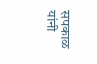सपकाळ यांनी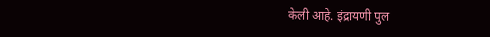केली आहे. इंद्रायणी पुल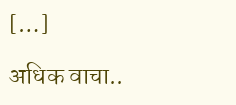[…]

अधिक वाचा..